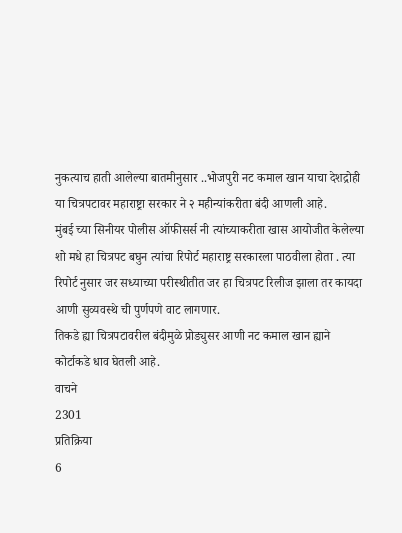नुकत्याच हाती आलेल्या बातमीनुसार ..भोजपुरी नट कमाल खान याचा देशद्रोही या चित्रपटावर महाराष्ट्रा सरकार ने २ महीन्यांकरीता बंदी आणली आहे.
मुंबई च्या सिनीयर पोलीस ऑफीसर्स नी त्यांच्याकरीता खास आयोजीत केलेल्या शो मधे हा चित्रपट बघुन त्यांचा रिपोर्ट महाराष्ट्र सरकारला पाठवीला होता . त्या रिपोर्ट नुसार जर सध्याच्या परीस्थीतीत जर हा चित्रपट रिलीज झाला तर कायदा आणी सुव्यवस्थे ची पुर्णपणे वाट लागणार.
तिकडे ह्या चित्रपटावरील बंदीमुळे प्रोड्युसर आणी नट कमाल खान ह्याने कोर्टाकडे धाव घेतली आहे.
वाचने
2301
प्रतिक्रिया
6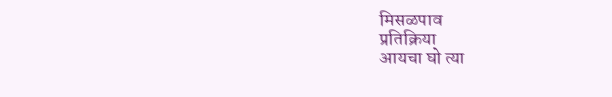मिसळपाव
प्रतिक्रिया
आयचा घो त्या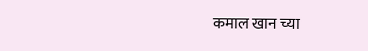कमाल खान च्या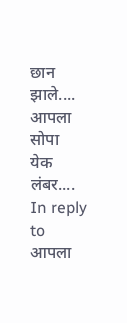छान झाले....
आपला सोपा
येक लंबर....
In reply to आपला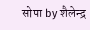सोपा by शैलेन्द्र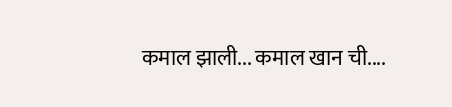कमाल झाली... कमाल खान ची....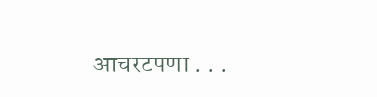आचरटपणा . . .